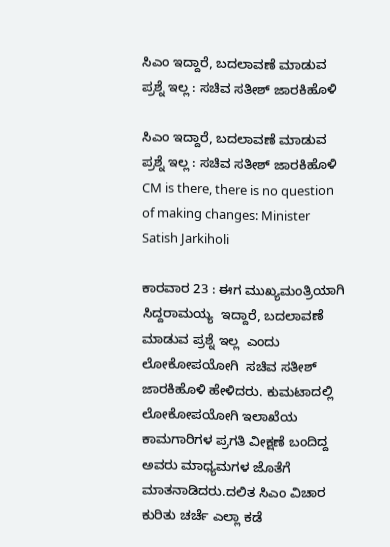ಸಿಎಂ ಇದ್ದಾರೆ, ಬದಲಾವಣೆ ಮಾಡುವ ಪ್ರಶ್ನೆ ಇಲ್ಲ : ಸಚಿವ ಸತೀಶ್ ಜಾರಕಿಹೊಳಿ

ಸಿಎಂ ಇದ್ದಾರೆ, ಬದಲಾವಣೆ ಮಾಡುವ ಪ್ರಶ್ನೆ ಇಲ್ಲ : ಸಚಿವ ಸತೀಶ್ ಜಾರಕಿಹೊಳಿ CM is there, there is no question of making changes: Minister Satish Jarkiholi

ಕಾರವಾರ 23 : ಈಗ ಮುಖ್ಯಮಂತ್ರಿಯಾಗಿ ಸಿದ್ದರಾಮಯ್ಯ  ಇದ್ದಾರೆ, ಬದಲಾವಣೆ ಮಾಡುವ ಪ್ರಶ್ನೆ ಇಲ್ಲ  ಎಂದು ಲೋಕೋಪಯೋಗಿ  ಸಚಿವ ಸತೀಶ್ ಜಾರಕಿಹೊಳಿ ಹೇಳಿದರು. ಕುಮಟಾದಲ್ಲಿ ಲೋಕೋಪಯೋಗಿ ಇಲಾಖೆಯ ಕಾಮಗಾರಿಗಳ ಪ್ರಗತಿ ವೀಕ್ಷಣೆ ಬಂದಿದ್ದ ಅವರು ಮಾಧ್ಯಮಗಳ ಜೊತೆಗೆ ಮಾತನಾಡಿದರು.ದಲಿತ ಸಿಎಂ ವಿಚಾರ ಕುರಿತು ಚರ್ಚೆ ಎಲ್ಲಾ ಕಡೆ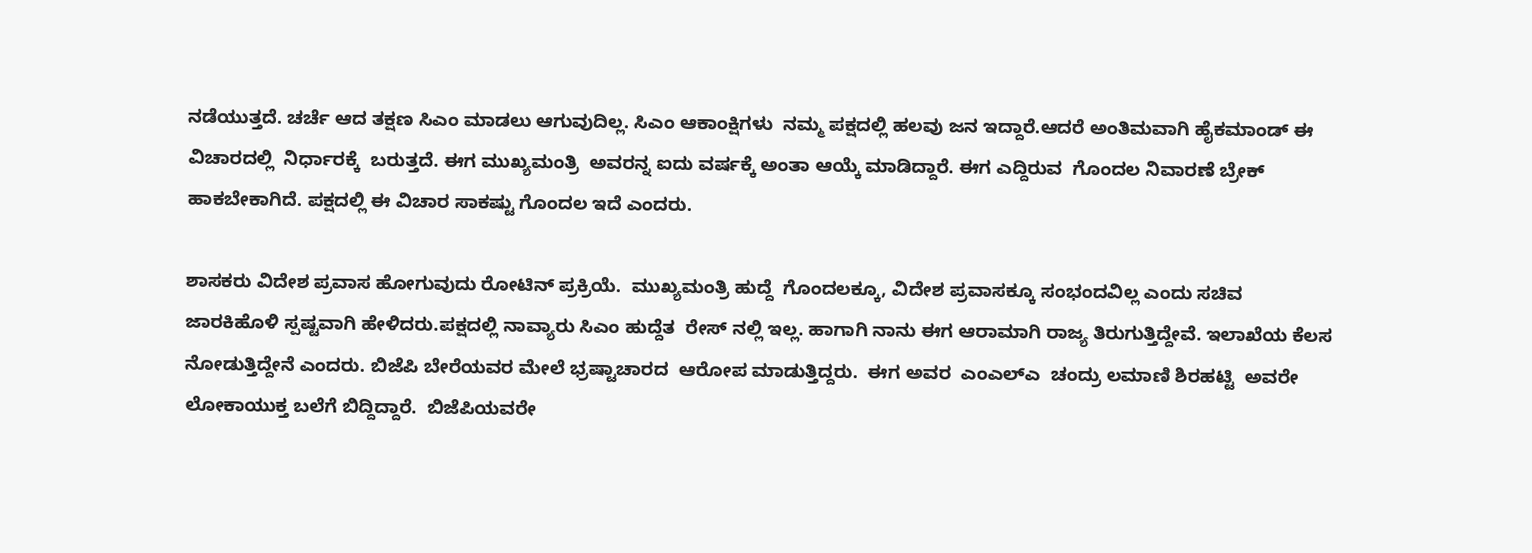ನಡೆಯುತ್ತದೆ. ಚರ್ಚೆ ಆದ ತಕ್ಷಣ ಸಿಎಂ ಮಾಡಲು ಆಗುವುದಿಲ್ಲ. ಸಿಎಂ ಆಕಾಂಕ್ಷಿಗಳು  ನಮ್ಮ ಪಕ್ಷದಲ್ಲಿ ಹಲವು ಜನ ಇದ್ದಾರೆ.ಆದರೆ ಅಂತಿಮವಾಗಿ ಹೈಕಮಾಂಡ್ ಈ ವಿಚಾರದಲ್ಲಿ  ನಿರ್ಧಾರಕ್ಕೆ  ಬರುತ್ತದೆ. ಈಗ ಮುಖ್ಯಮಂತ್ರಿ  ಅವರನ್ನ ಐದು ವರ್ಷಕ್ಕೆ ಅಂತಾ ಆಯ್ಕೆ ಮಾಡಿದ್ದಾರೆ. ಈಗ ಎದ್ದಿರುವ  ಗೊಂದಲ ನಿವಾರಣೆ ಬ್ರೇಕ್ ಹಾಕಬೇಕಾಗಿದೆ. ಪಕ್ಷದಲ್ಲಿ ಈ ವಿಚಾರ ಸಾಕಷ್ಟು ಗೊಂದಲ ಇದೆ ಎಂದರು.

ಶಾಸಕರು ವಿದೇಶ ಪ್ರವಾಸ ಹೋಗುವುದು ರೋಟಿನ್ ಪ್ರಕ್ರಿಯೆ.  ಮುಖ್ಯಮಂತ್ರಿ ಹುದ್ದೆ  ಗೊಂದಲಕ್ಕೂ, ವಿದೇಶ ಪ್ರವಾಸಕ್ಕೂ ಸಂಭಂದವಿಲ್ಲ ಎಂದು ಸಚಿವ ಜಾರಕಿಹೊಳಿ ಸ್ಪಷ್ಟವಾಗಿ ಹೇಳಿದರು.ಪಕ್ಷದಲ್ಲಿ ನಾವ್ಯಾರು ಸಿಎಂ ಹುದ್ದೆತ  ರೇಸ್ ನಲ್ಲಿ ಇಲ್ಲ. ಹಾಗಾಗಿ ನಾನು ಈಗ ಆರಾಮಾಗಿ ರಾಜ್ಯ ತಿರುಗುತ್ತಿದ್ದೇವೆ. ಇಲಾಖೆಯ ಕೆಲಸ ನೋಡುತ್ತಿದ್ದೇನೆ ಎಂದರು. ಬಿಜೆಪಿ ಬೇರೆಯವರ ಮೇಲೆ ಭ್ರಷ್ಟಾಚಾರದ  ಆರೋಪ ಮಾಡುತ್ತಿದ್ದರು.  ಈಗ ಅವರ  ಎಂಎಲ್‌ಎ  ಚಂದ್ರು ಲಮಾಣಿ ಶಿರಹಟ್ಟಿ  ಅವರೇ ಲೋಕಾಯುಕ್ತ ಬಲೆಗೆ ಬಿದ್ದಿದ್ದಾರೆ.  ಬಿಜೆಪಿಯವರೇ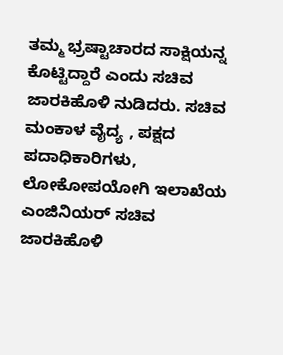ತಮ್ಮ ಭ್ರಷ್ಟಾಚಾರದ ಸಾಕ್ಷಿಯನ್ನ ಕೊಟ್ಟಿದ್ದಾರೆ ಎಂದು ಸಚಿವ ಜಾರಕಿಹೊಳಿ ನುಡಿದರು. ಸಚಿವ ಮಂಕಾಳ ವೈದ್ಯ , ಪಕ್ಷದ ಪದಾಧಿಕಾರಿಗಳು, ಲೋಕೋಪಯೋಗಿ ಇಲಾಖೆಯ ಎಂಜಿನಿಯರ್ ಸಚಿವ ಜಾರಕಿಹೊಳಿ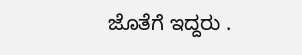ಜೊತೆಗೆ ಇದ್ದರು .